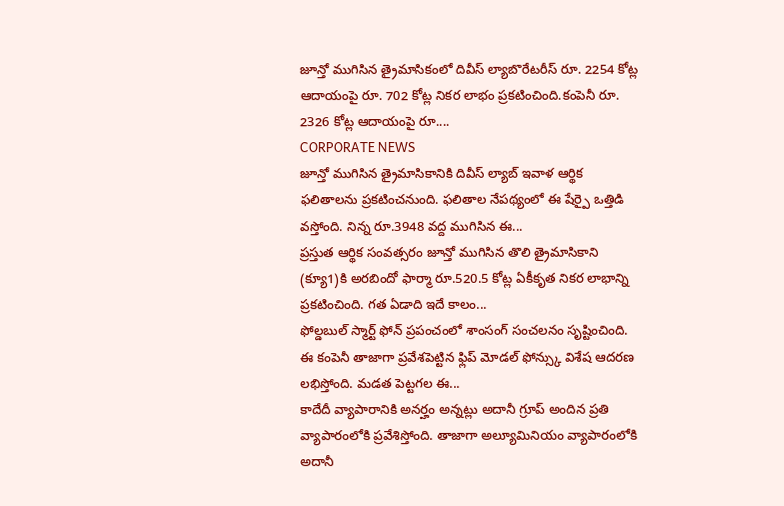జూన్తో ముగిసిన త్రైమాసికంలో దివీస్ ల్యాబొరేటరీస్ రూ. 2254 కోట్ల ఆదాయంపై రూ. 702 కోట్ల నికర లాభం ప్రకటించింది.కంపెనీ రూ. 2326 కోట్ల ఆదాయంపై రూ....
CORPORATE NEWS
జూన్తో ముగిసిన త్రైమాసికానికి దివీస్ ల్యాబ్ ఇవాళ ఆర్థిక ఫలితాలను ప్రకటించనుంది. ఫలితాల నేపథ్యంలో ఈ షేర్పై ఒత్తిడి వస్తోంది. నిన్న రూ.3948 వద్ద ముగిసిన ఈ...
ప్రస్తుత ఆర్థిక సంవత్సరం జూన్తో ముగిసిన తొలి త్రైమాసికాని (క్యూ1)కి అరబిందో ఫార్మా రూ.520.5 కోట్ల ఏకీకృత నికర లాభాన్ని ప్రకటించింది. గత ఏడాది ఇదే కాలం...
ఫోల్డబుల్ స్మార్ట్ ఫోన్ ప్రపంచంలో శాంసంగ్ సంచలనం సృష్టించింది. ఈ కంపెనీ తాజాగా ప్రవేశపెట్టిన ఫ్లిప్ మోడల్ ఫోన్స్కు విశేష ఆదరణ లభిస్తోంది. మడత పెట్టగల ఈ...
కాదేదీ వ్యాపారానికి అనర్హం అన్నట్లు అదానీ గ్రూప్ అందిన ప్రతి వ్యాపారంలోకి ప్రవేశిస్తోంది. తాజాగా అల్యూమినియం వ్యాపారంలోకి అదానీ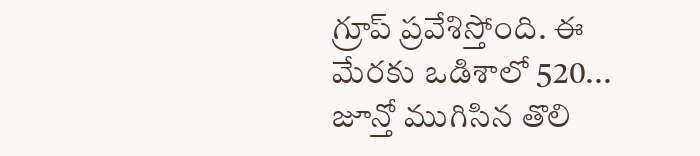గ్రూప్ ప్రవేశిస్తోంది. ఈ మేరకు ఒడిశాలో 520...
జూన్తో ముగిసిన తొలి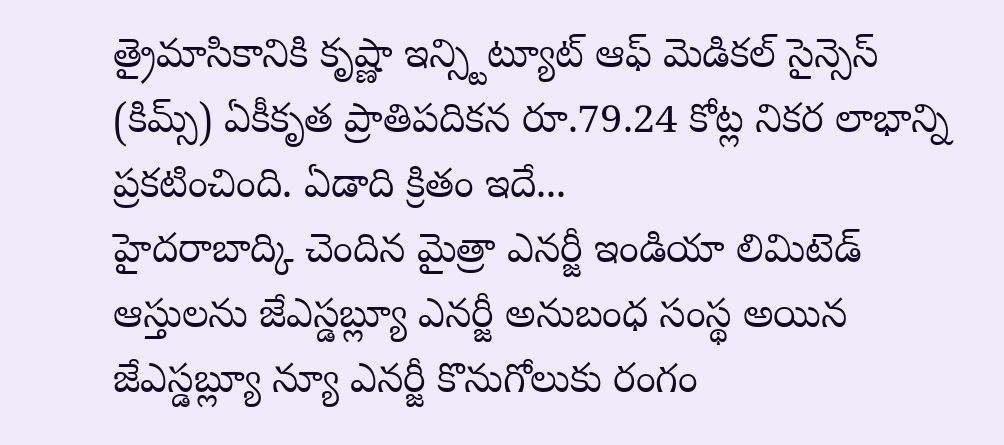త్రైమాసికానికి కృష్ణా ఇన్స్టిట్యూట్ ఆఫ్ మెడికల్ సైన్సెస్ (కిమ్స్) ఏకీకృత ప్రాతిపదికన రూ.79.24 కోట్ల నికర లాభాన్ని ప్రకటించింది. ఏడాది క్రితం ఇదే...
హైదరాబాద్కి చెందిన మైత్రా ఎనర్జీ ఇండియా లిమిటెడ్ ఆస్తులను జేఎస్డబ్ల్యూ ఎనర్జీ అనుబంధ సంస్థ అయిన జేఎస్డబ్ల్యూ న్యూ ఎనర్జీ కొనుగోలుకు రంగం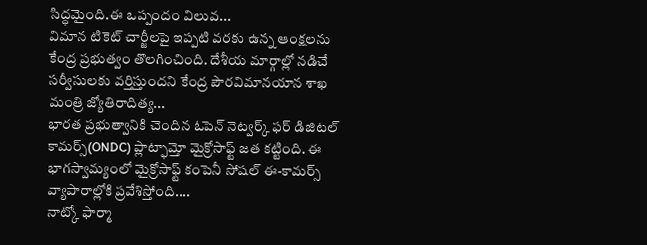సిద్ధమైంది.ఈ ఒప్పందం విలువ...
విమాన టికెట్ చార్జీలపై ఇప్పటి వరకు ఉన్న ఆంక్షలను కేంద్ర ప్రభుత్వం తొలగించింది. దేశీయ మార్గాల్లో నడిచే సర్వీసులకు వర్తిస్తుందని కేంద్ర పౌరవిమానయాన శాఖ మంత్రి జ్యోతిరాదిత్య...
భారత ప్రభుత్వానికి చెందిన ఓపెన్ నెట్వర్క్ ఫర్ డిజిటల్ కామర్స్(ONDC) ప్లాట్ఫామ్తో మైక్రోసాఫ్ట్ జత కట్టింది. ఈ భాగస్వామ్యంలో మైక్రోసాఫ్ట్ కంపెనీ సోషల్ ఈ-కామర్స్ వ్యాపారాల్లోకి ప్రవేశిస్తోంది....
నాట్కో ఫార్మా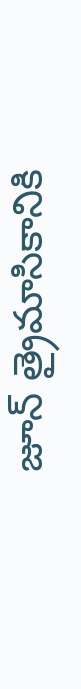జూన్ త్రైమాసికానికి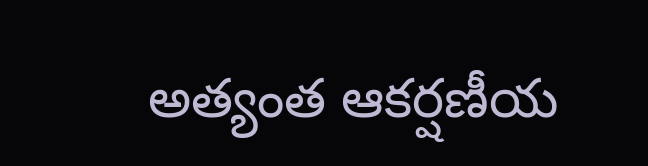అత్యంత ఆకర్షణీయ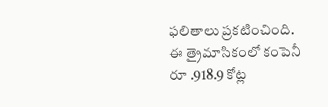ఫలితాలు ప్రకటించింది. ఈ త్రైమాసికంలో కంపెనీ రూ .918.9 కోట్ల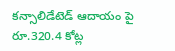కన్సాలిడేటెడ్ ఆదాయం పై రూ.320.4 కోట్ల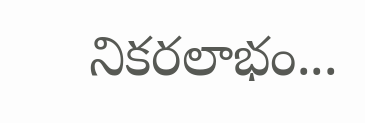నికరలాభం...